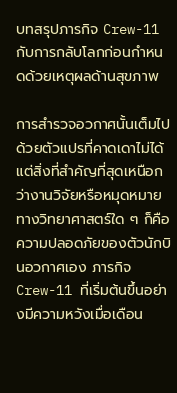บทสรุปภารกิจ Crew-11 กับการกลับโลกก่อนกำหนดด้วยเหตุผลด้านสุขภาพ

การสำรวจอวกาศนั้นเต็มไปด้วยตัวแปรที่คาดเดาไม่ได้ แต่สิ่งที่สำคัญที่สุดเหนือกว่างานวิจัยหรือหมุดหมายทางวิทยาศาสตร์ใด ๆ ก็คือความปลอดภัยของตัวนักบินอวกาศเอง ภารกิจ Crew-11 ที่เริ่มต้นขึ้นอย่างมีความหวังเมื่อเดือน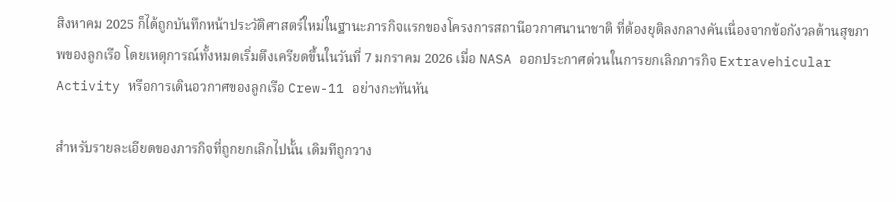สิงหาคม 2025 ก็ได้ถูกบันทึกหน้าประวัติศาสตร์ใหม่ในฐานะภารกิจแรกของโครงการสถานีอวกาศนานาชาติ ที่ต้องยุติลงกลางคันเนื่องจากข้อกังวลด้านสุขภาพของลูกเรือ โดยเหตุการณ์ทั้งหมดเริ่มตึงเครียดขึ้นในวันที่ 7 มกราคม 2026 เมื่อ NASA ออกประกาศด่วนในการยกเลิกภารกิจ Extravehicular Activity หรือการเดินอวกาศของลูกเรือ Crew-11 อย่างกะทันหัน

สำหรับรายละเอียดของภารกิจที่ถูกยกเลิกไปนั้น เดิมทีถูกวาง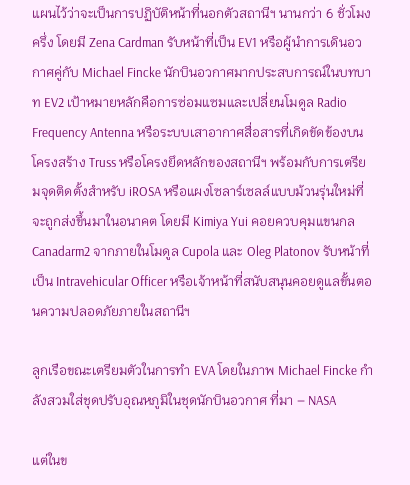แผนไว้ว่าจะเป็นการปฏิบัติหน้าที่นอกตัวสถานีฯ นานกว่า 6 ชั่วโมงครึ่ง โดยมี Zena Cardman รับหน้าที่เป็น EV1 หรือผู้นำการเดินอวกาศคู่กับ Michael Fincke นักบินอวกาศมากประสบการณ์ในบทบาท EV2 เป้าหมายหลักคือการซ่อมแซมและเปลี่ยนโมดูล Radio Frequency Antenna หรือระบบเสาอากาศสื่อสารที่เกิดขัดข้องบนโครงสร้าง Truss หรือโครงยึดหลักของสถานีฯ พร้อมกับการเตรียมจุดติดตั้งสำหรับ iROSA หรือแผงโซลาร์เซลล์แบบม้วนรุ่นใหม่ที่จะถูกส่งขึ้นมาในอนาคต โดยมี Kimiya Yui คอยควบคุมแขนกล Canadarm2 จากภายในโมดูล Cupola และ Oleg Platonov รับหน้าที่เป็น Intravehicular Officer หรือเจ้าหน้าที่สนับสนุนคอยดูแลขั้นตอนความปลอดภัยภายในสถานีฯ

ลูกเรือขณะเตรียมตัวในการทำ EVA โดยในภาพ Michael Fincke กำลังสวมใส่ชุดปรับอุณหภูมิในชุดนักบินอวกาศ ที่มา – NASA

แต่ในข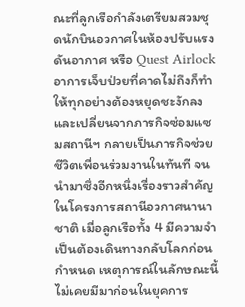ณะที่ลูกเรือกำลังเตรียมสวมชุดนักบินอวกาศในห้องปรับแรงดันอากาศ หรือ Quest Airlock อาการเจ็บป่วยที่คาดไม่ถึงก็ทำให้ทุกอย่างต้องหยุดชะงักลง และเปลี่ยนจากภารกิจซ่อมแซมสถานีฯ กลายเป็นภารกิจช่วยชีวิตเพื่อนร่วมงานในทันที จนนำมาซึ่งอีกหนึ่งเรื่องราวสำคัญในโครงการสถานีอวกาศนานาชาติ เมื่อลูกเรือทั้ง 4 มีความจำเป็นต้องเดินทางกลับโลกก่อนกำหนด เหตุการณ์ในลักษณะนี้ไม่เคยมีมาก่อนในยุคการ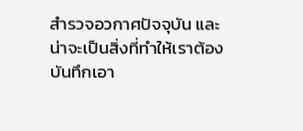สำรวจอวกาศปัจจุบัน และน่าจะเป็นสิ่งที่ทำให้เราต้องบันทึกเอา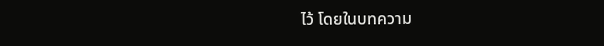ไว้ โดยในบทความ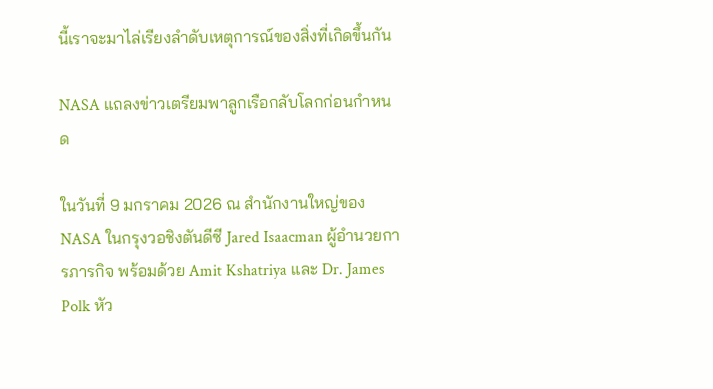นี้เราจะมาไล่เรียงลำดับเหตุการณ์ของสิ่งที่เกิดขึ้นกัน

NASA แถลงข่าวเตรียมพาลูกเรือกลับโลกก่อนกำหนด

ในวันที่ 9 มกราคม 2026 ณ สำนักงานใหญ่ของ NASA ในกรุงวอชิงตันดีซี Jared Isaacman ผู้อำนวยการภารกิจ พร้อมด้วย Amit Kshatriya และ Dr. James Polk หัว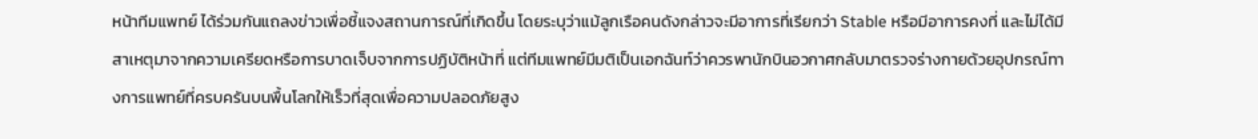หน้าทีมแพทย์ ได้ร่วมกันแถลงข่าวเพื่อชี้แจงสถานการณ์ที่เกิดขึ้น โดยระบุว่าแม้ลูกเรือคนดังกล่าวจะมีอาการที่เรียกว่า Stable หรือมีอาการคงที่ และไม่ได้มีสาเหตุมาจากความเครียดหรือการบาดเจ็บจากการปฏิบัติหน้าที่ แต่ทีมแพทย์มีมติเป็นเอกฉันท์ว่าควรพานักบินอวกาศกลับมาตรวจร่างกายด้วยอุปกรณ์ทางการแพทย์ที่ครบครันบนพื้นโลกให้เร็วที่สุดเพื่อความปลอดภัยสูง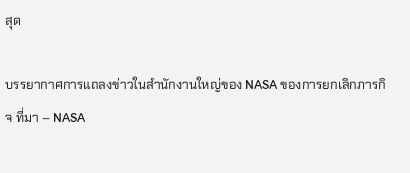สุด

บรรยากาศการแถลงข่าวในสำนักงานใหญ่ของ NASA ของการยกเลิกภารกิจ ที่มา – NASA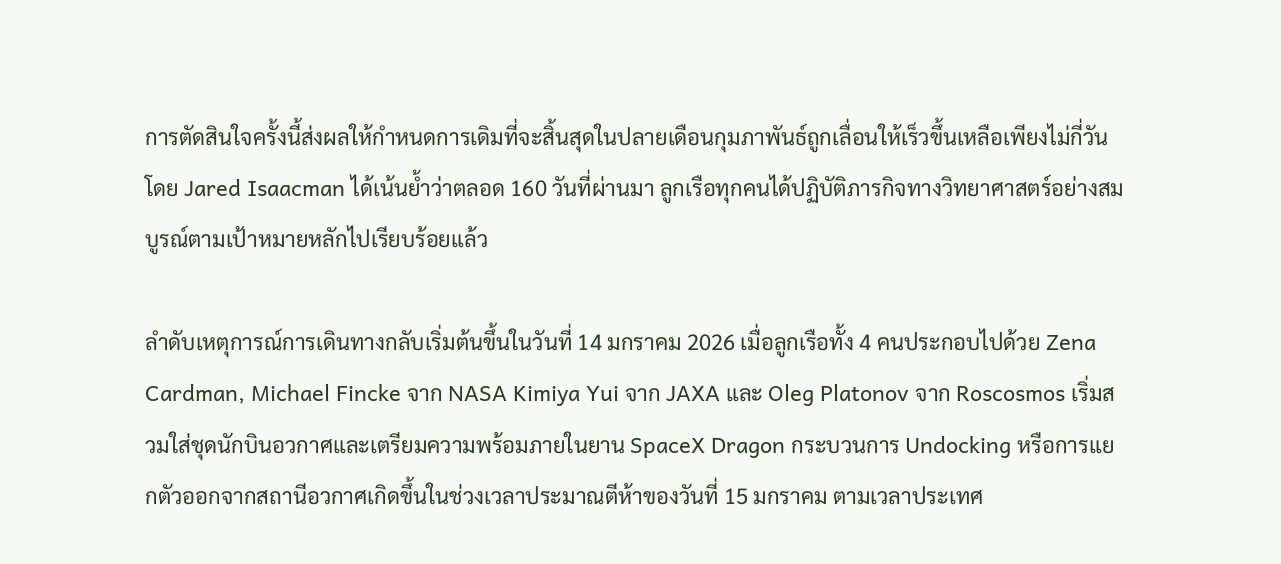การตัดสินใจครั้งนี้ส่งผลให้กำหนดการเดิมที่จะสิ้นสุดในปลายเดือนกุมภาพันธ์ถูกเลื่อนให้เร็วขึ้นเหลือเพียงไม่กี่วัน โดย Jared Isaacman ได้เน้นย้ำว่าตลอด 160 วันที่ผ่านมา ลูกเรือทุกคนได้ปฏิบัติภารกิจทางวิทยาศาสตร์อย่างสมบูรณ์ตามเป้าหมายหลักไปเรียบร้อยแล้ว

ลำดับเหตุการณ์การเดินทางกลับเริ่มต้นขึ้นในวันที่ 14 มกราคม 2026 เมื่อลูกเรือทั้ง 4 คนประกอบไปด้วย Zena Cardman, Michael Fincke จาก NASA Kimiya Yui จาก JAXA และ Oleg Platonov จาก Roscosmos เริ่มสวมใส่ชุดนักบินอวกาศและเตรียมความพร้อมภายในยาน SpaceX Dragon กระบวนการ Undocking หรือการแยกตัวออกจากสถานีอวกาศเกิดขึ้นในช่วงเวลาประมาณตีห้าของวันที่ 15 มกราคม ตามเวลาประเทศ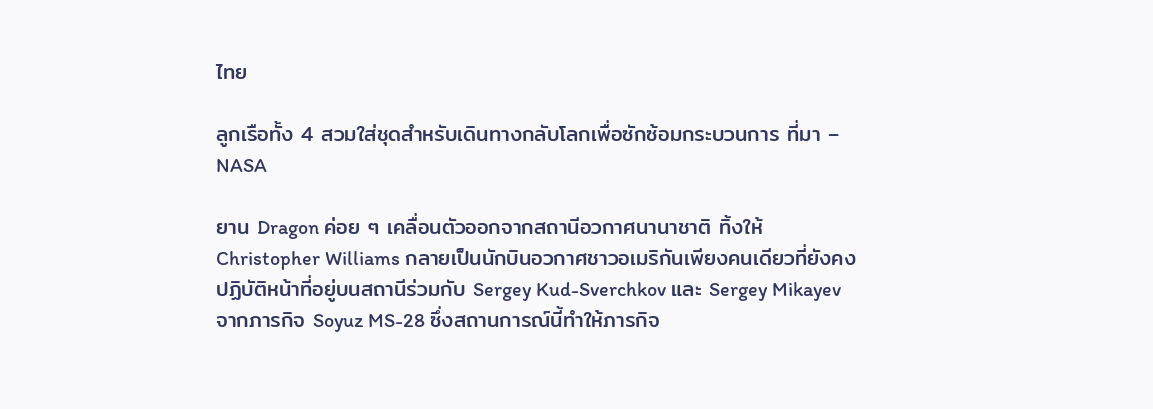ไทย

ลูกเรือทั้ง 4 สวมใส่ชุดสำหรับเดินทางกลับโลกเพื่อซักซ้อมกระบวนการ ที่มา – NASA

ยาน Dragon ค่อย ๆ เคลื่อนตัวออกจากสถานีอวกาศนานาชาติ ทิ้งให้ Christopher Williams กลายเป็นนักบินอวกาศชาวอเมริกันเพียงคนเดียวที่ยังคงปฏิบัติหน้าที่อยู่บนสถานีร่วมกับ Sergey Kud-Sverchkov และ Sergey Mikayev จากภารกิจ Soyuz MS-28 ซึ่งสถานการณ์นี้ทำให้ภารกิจ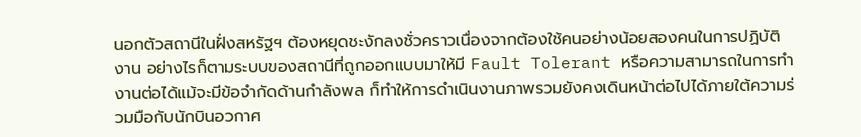นอกตัวสถานีในฝั่งสหรัฐฯ ต้องหยุดชะงักลงชั่วคราวเนื่องจากต้องใช้คนอย่างน้อยสองคนในการปฏิบัติงาน อย่างไรก็ตามระบบของสถานีที่ถูกออกแบบมาให้มี Fault Tolerant หรือความสามารถในการทำงานต่อได้แม้จะมีข้อจำกัดด้านกำลังพล ก็ทำให้การดำเนินงานภาพรวมยังคงเดินหน้าต่อไปได้ภายใต้ความร่วมมือกับนักบินอวกาศ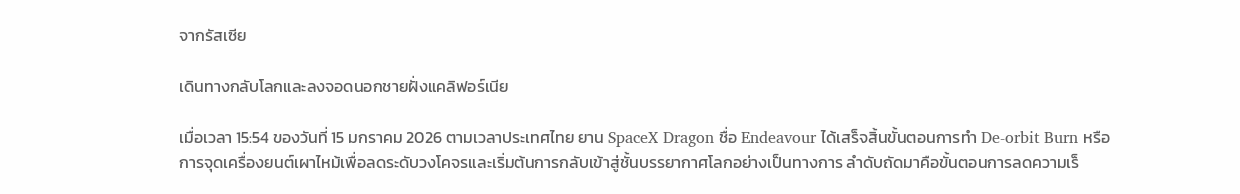จากรัสเซีย

เดินทางกลับโลกและลงจอดนอกชายฝั่งแคลิฟอร์เนีย

เมื่อเวลา 15:54 ของวันที่ 15 มกราคม 2026 ตามเวลาประเทศไทย ยาน SpaceX Dragon ชื่อ Endeavour ได้เสร็จสิ้นขั้นตอนการทำ De-orbit Burn หรือการจุดเครื่องยนต์เผาไหม้เพื่อลดระดับวงโคจรและเริ่มต้นการกลับเข้าสู่ชั้นบรรยากาศโลกอย่างเป็นทางการ ลำดับถัดมาคือขั้นตอนการลดความเร็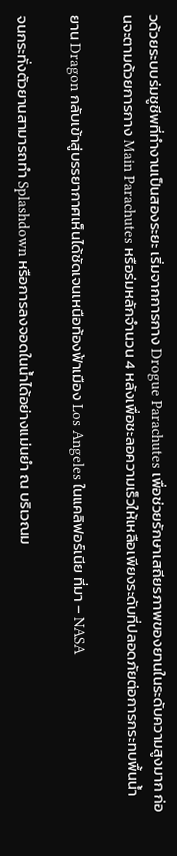วด้วยระบบร่มชูชีพที่ทำงานเป็นสองระยะ เริ่มจากการกาง Drogue Parachutes เพื่อช่วยรักษาเสถียรภาพของยานในระดับความสูงมาก ก่อนจะตามด้วยการกาง Main Parachutes หรือร่มหลักจำนวน 4 หลังเพื่อชะลอความเร็วให้เหลือเพียงระดับที่ปลอดภัยต่อการกระทบพื้นน้ำ

ยาน Dragon กลับเข้าสู่บรรยากาศเห็นได้ชัดเจนเหนือท้องฟ้าเมือง Los Angeles ในแคลิฟอร์เนีย ที่มา – NASA

จนกระทั่งตัวยานสามารถทำ Splashdown หรือการลงจอดในน้ำได้อย่างแม่นยำ ณ บริเวณม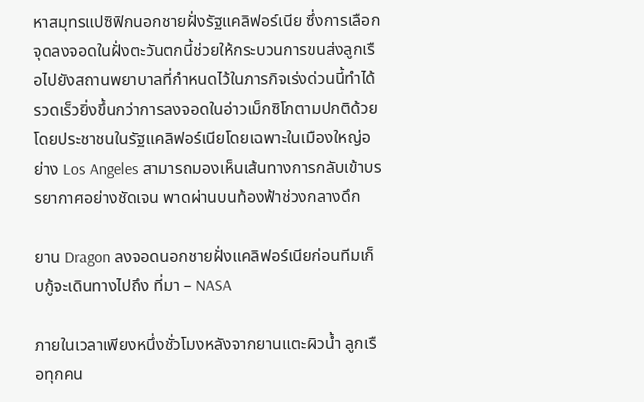หาสมุทรแปซิฟิกนอกชายฝั่งรัฐแคลิฟอร์เนีย ซึ่งการเลือกจุดลงจอดในฝั่งตะวันตกนี้ช่วยให้กระบวนการขนส่งลูกเรือไปยังสถานพยาบาลที่กำหนดไว้ในภารกิจเร่งด่วนนี้ทำได้รวดเร็วยิ่งขึ้นกว่าการลงจอดในอ่าวเม็กซิโกตามปกติด้วย โดยประชาชนในรัฐแคลิฟอร์เนียโดยเฉพาะในเมืองใหญ่อย่าง Los Angeles สามารถมองเห็นเส้นทางการกลับเข้าบรรยากาศอย่างชัดเจน พาดผ่านบนท้องฟ้าช่วงกลางดึก

ยาน Dragon ลงจอดนอกชายฝั่งแคลิฟอร์เนียก่อนทีมเก็บกู้จะเดินทางไปถึง ที่มา – NASA

ภายในเวลาเพียงหนึ่งชั่วโมงหลังจากยานแตะผิวน้ำ ลูกเรือทุกคน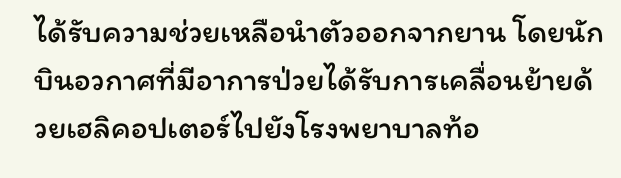ได้รับความช่วยเหลือนำตัวออกจากยาน โดยนักบินอวกาศที่มีอาการป่วยได้รับการเคลื่อนย้ายด้วยเฮลิคอปเตอร์ไปยังโรงพยาบาลท้อ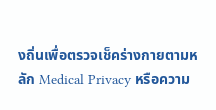งถิ่นเพื่อตรวจเช็คร่างกายตามหลัก Medical Privacy หรือความ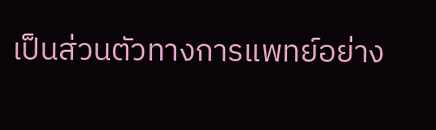เป็นส่วนตัวทางการแพทย์อย่าง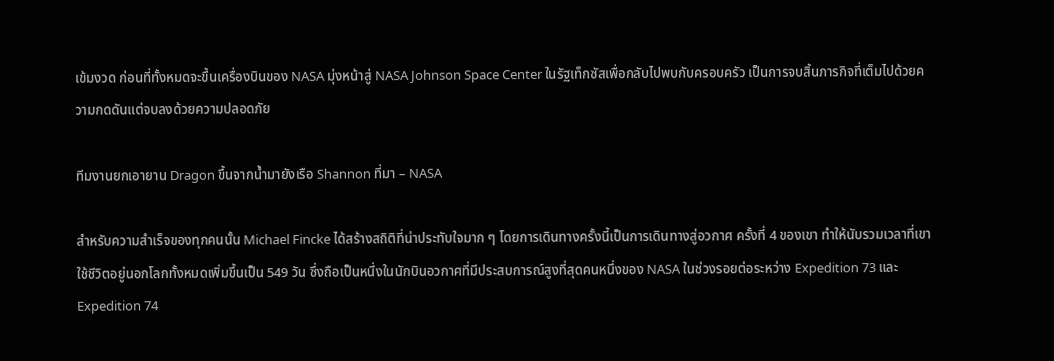เข้มงวด ก่อนที่ทั้งหมดจะขึ้นเครื่องบินของ NASA มุ่งหน้าสู่ NASA Johnson Space Center ในรัฐเท็กซัสเพื่อกลับไปพบกับครอบครัว เป็นการจบสิ้นภารกิจที่เต็มไปด้วยความกดดันแต่จบลงด้วยความปลอดภัย

ทีมงานยกเอายาน Dragon ขึ้นจากน้ำมายังเรือ Shannon ที่มา – NASA

สำหรับความสำเร็จของทุกคนนั้น Michael Fincke ได้สร้างสถิติที่น่าประทับใจมาก ๆ โดยการเดินทางครั้งนี้เป็นการเดินทางสู่อวกาศ ครั้งที่ 4 ของเขา ทำให้นับรวมเวลาที่เขาใช้ชีวิตอยู่นอกโลกทั้งหมดเพิ่มขึ้นเป็น 549 วัน ซึ่งถือเป็นหนึ่งในนักบินอวกาศที่มีประสบการณ์สูงที่สุดคนหนึ่งของ NASA ในช่วงรอยต่อระหว่าง Expedition 73 และ Expedition 74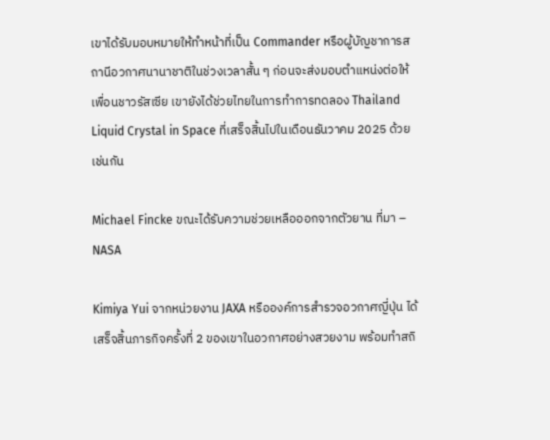เขาได้รับมอบหมายให้ทำหน้าที่เป็น Commander หรือผู้บัญชาการสถานีอวกาศนานาชาติในช่วงเวลาสั้น ๆ ก่อนจะส่งมอบตำแหน่งต่อให้เพื่อนชาวรัสเซีย เขายังได้ช่วยไทยในการทำการทดลอง Thailand Liquid Crystal in Space ที่เสร็จสิ้นไปในเดือนธันวาคม 2025 ด้วยเช่นกัน

Michael Fincke ขณะได้รับความช่วยเหลือออกจากตัวยาน ที่มา – NASA

Kimiya Yui จากหน่วยงาน JAXA หรือองค์การสำรวจอวกาศญี่ปุ่น ได้เสร็จสิ้นภารกิจครั้งที่ 2 ของเขาในอวกาศอย่างสวยงาม พร้อมทำสถิ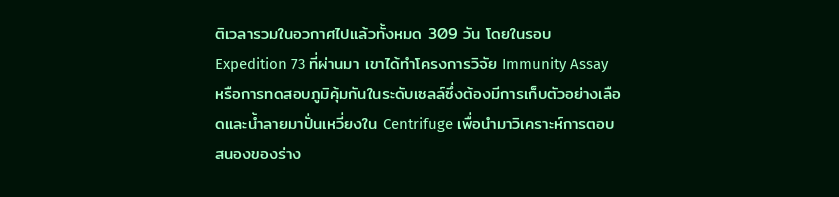ติเวลารวมในอวกาศไปแล้วทั้งหมด 309 วัน โดยในรอบ Expedition 73 ที่ผ่านมา เขาได้ทำโครงการวิจัย Immunity Assay หรือการทดสอบภูมิคุ้มกันในระดับเซลล์ซึ่งต้องมีการเก็บตัวอย่างเลือดและน้ำลายมาปั่นเหวี่ยงใน Centrifuge เพื่อนำมาวิเคราะห์การตอบสนองของร่าง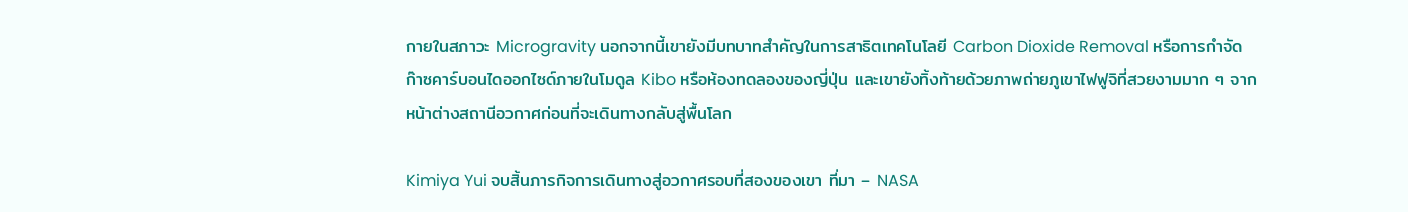กายในสภาวะ Microgravity นอกจากนี้เขายังมีบทบาทสำคัญในการสาธิตเทคโนโลยี Carbon Dioxide Removal หรือการกำจัดก๊าซคาร์บอนไดออกไซด์ภายในโมดูล Kibo หรือห้องทดลองของญี่ปุ่น และเขายังทิ้งท้ายด้วยภาพถ่ายภูเขาไฟฟูจิที่สวยงามมาก ๆ จากหน้าต่างสถานีอวกาศก่อนที่จะเดินทางกลับสู่พื้นโลก

Kimiya Yui จบสิ้นภารกิจการเดินทางสู่อวกาศรอบที่สองของเขา ที่มา – NASA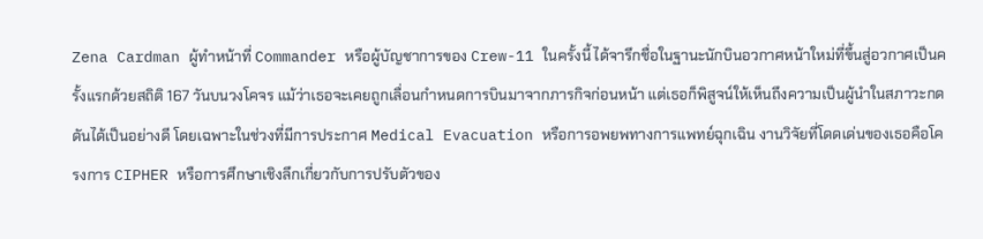Zena Cardman ผู้ทำหน้าที่ Commander หรือผู้บัญชาการของ Crew-11 ในครั้งนี้ ได้จารึกชื่อในฐานะนักบินอวกาศหน้าใหม่ที่ขึ้นสู่อวกาศเป็นครั้งแรกด้วยสถิติ 167 วันบนวงโคจร แม้ว่าเธอจะเคยถูกเลื่อนกำหนดการบินมาจากภารกิจก่อนหน้า แต่เธอก็พิสูจน์ให้เห็นถึงความเป็นผู้นำในสภาวะกดดันได้เป็นอย่างดี โดยเฉพาะในช่วงที่มีการประกาศ Medical Evacuation หรือการอพยพทางการแพทย์ฉุกเฉิน งานวิจัยที่โดดเด่นของเธอคือโครงการ CIPHER หรือการศึกษาเชิงลึกเกี่ยวกับการปรับตัวของ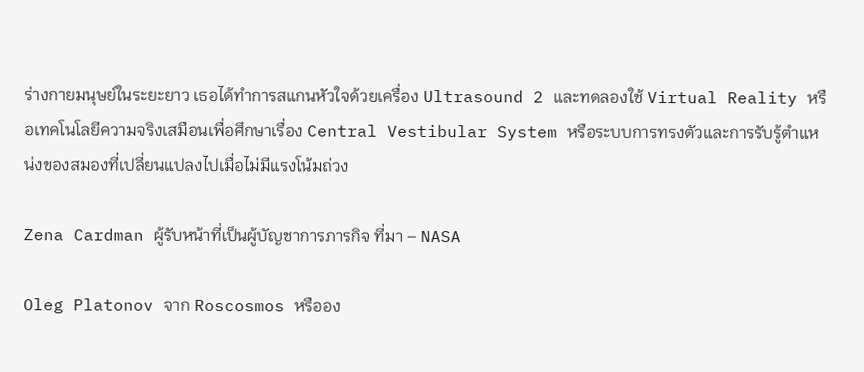ร่างกายมนุษย์ในระยะยาว เธอได้ทำการสแกนหัวใจด้วยเครื่อง Ultrasound 2 และทดลองใช้ Virtual Reality หรือเทคโนโลยีความจริงเสมือนเพื่อศึกษาเรื่อง Central Vestibular System หรือระบบการทรงตัวและการรับรู้ตำแหน่งของสมองที่เปลี่ยนแปลงไปเมื่อไม่มีแรงโน้มถ่วง

Zena Cardman ผู้รับหน้าที่เป็นผู้บัญชาการภารกิจ ที่มา – NASA

Oleg Platonov จาก Roscosmos หรืออง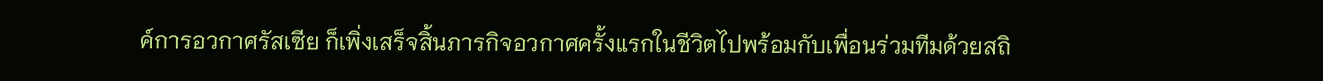ค์การอวกาศรัสเซีย ก็เพิ่งเสร็จสิ้นภารกิจอวกาศครั้งแรกในชีวิตไปพร้อมกับเพื่อนร่วมทีมด้วยสถิ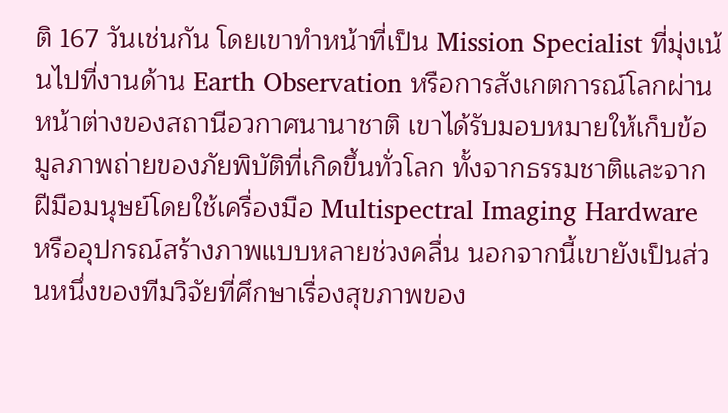ติ 167 วันเช่นกัน โดยเขาทำหน้าที่เป็น Mission Specialist ที่มุ่งเน้นไปที่งานด้าน Earth Observation หรือการสังเกตการณ์โลกผ่านหน้าต่างของสถานีอวกาศนานาชาติ เขาได้รับมอบหมายให้เก็บข้อมูลภาพถ่ายของภัยพิบัติที่เกิดขึ้นทั่วโลก ทั้งจากธรรมชาติและจากฝีมือมนุษย์โดยใช้เครื่องมือ Multispectral Imaging Hardware หรืออุปกรณ์สร้างภาพแบบหลายช่วงคลื่น นอกจากนี้เขายังเป็นส่วนหนึ่งของทีมวิจัยที่ศึกษาเรื่องสุขภาพของ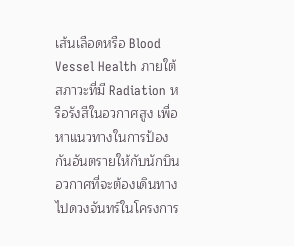เส้นเลือดหรือ Blood Vessel Health ภายใต้สภาวะที่มี Radiation หรือรังสีในอวกาศสูง เพื่อหาแนวทางในการป้องกันอันตรายให้กับนักบินอวกาศที่จะต้องเดินทางไปดวงจันทร์ในโครงการ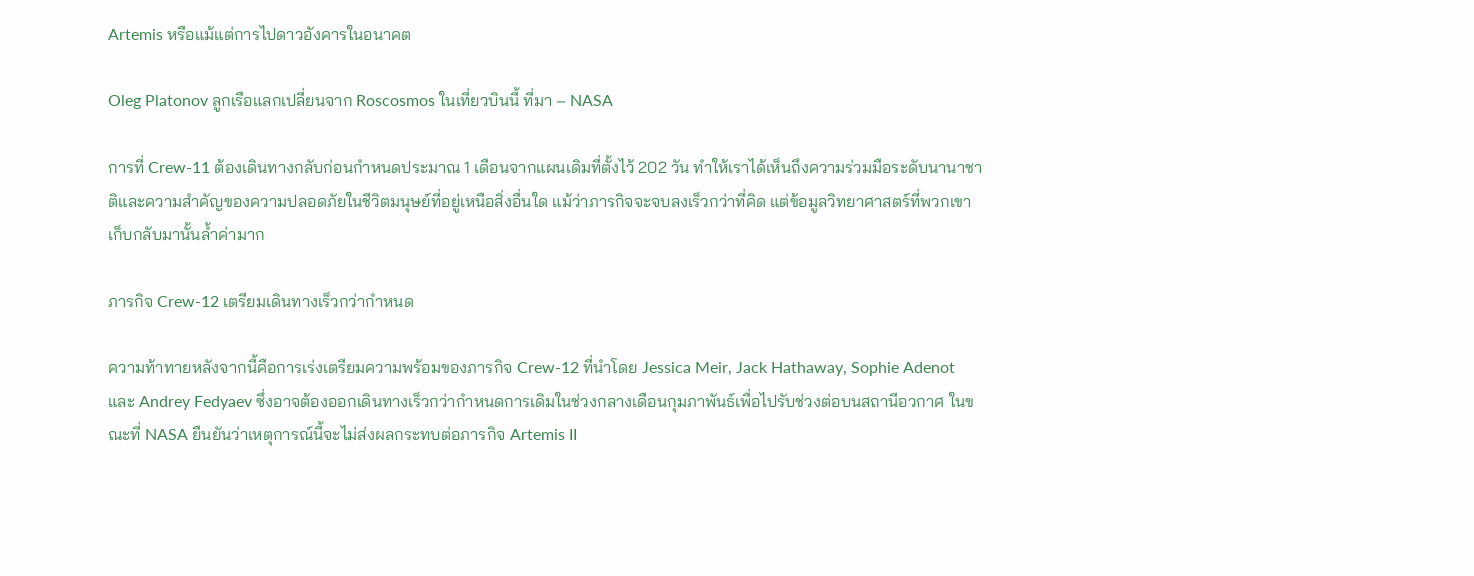Artemis หรือแม้แต่การไปดาวอังคารในอนาคต

Oleg Platonov ลูกเรือแลกเปลี่ยนจาก Roscosmos ในเที่ยวบินนี้ ที่มา – NASA

การที่ Crew-11 ต้องเดินทางกลับก่อนกำหนดประมาณ 1 เดือนจากแผนเดิมที่ตั้งไว้ 202 วัน ทำให้เราได้เห็นถึงความร่วมมือระดับนานาชาติและความสำคัญของความปลอดภัยในชีวิตมนุษย์ที่อยู่เหนือสิ่งอื่นใด แม้ว่าภารกิจจะจบลงเร็วกว่าที่คิด แต่ข้อมูลวิทยาศาสตร์ที่พวกเขาเก็บกลับมานั้นล้ำค่ามาก

ภารกิจ Crew-12 เตรียมเดินทางเร็วกว่ากำหนด

ความท้าทายหลังจากนี้คือการเร่งเตรียมความพร้อมของภารกิจ Crew-12 ที่นำโดย Jessica Meir, Jack Hathaway, Sophie Adenot และ Andrey Fedyaev ซึ่งอาจต้องออกเดินทางเร็วกว่ากำหนดการเดิมในช่วงกลางเดือนกุมภาพันธ์เพื่อไปรับช่วงต่อบนสถานีอวกาศ ในขณะที่ NASA ยืนยันว่าเหตุการณ์นี้จะไม่ส่งผลกระทบต่อภารกิจ Artemis II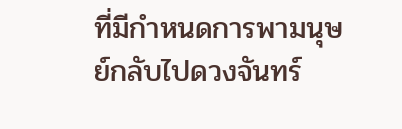ที่มีกำหนดการพามนุษย์กลับไปดวงจันทร์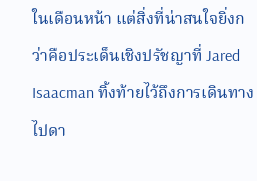ในเดือนหน้า แต่สิ่งที่น่าสนใจยิ่งกว่าคือประเด็นเชิงปรัชญาที่ Jared Isaacman ทิ้งท้ายไว้ถึงการเดินทางไปดา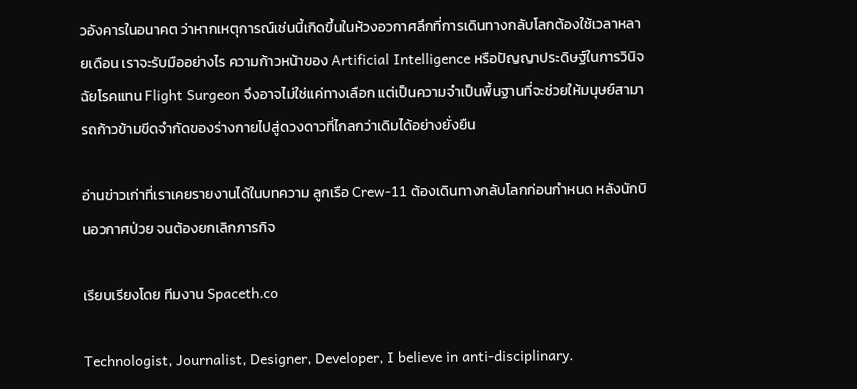วอังคารในอนาคต ว่าหากเหตุการณ์เช่นนี้เกิดขึ้นในห้วงอวกาศลึกที่การเดินทางกลับโลกต้องใช้เวลาหลายเดือน เราจะรับมืออย่างไร ความก้าวหน้าของ Artificial Intelligence หรือปัญญาประดิษฐ์ในการวินิจฉัยโรคแทน Flight Surgeon จึงอาจไม่ใช่แค่ทางเลือก แต่เป็นความจำเป็นพื้นฐานที่จะช่วยให้มนุษย์สามารถก้าวข้ามขีดจำกัดของร่างกายไปสู่ดวงดาวที่ไกลกว่าเดิมได้อย่างยั่งยืน

อ่านข่าวเก่าที่เราเคยรายงานได้ในบทความ ลูกเรือ Crew-11 ต้องเดินทางกลับโลกก่อนกำหนด หลังนักบินอวกาศป่วย จนต้องยกเลิกภารกิจ

เรียบเรียงโดย ทีมงาน Spaceth.co

Technologist, Journalist, Designer, Developer, I believe in anti-disciplinary.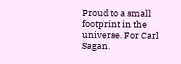Proud to a small footprint in the universe. For Carl Sagan.